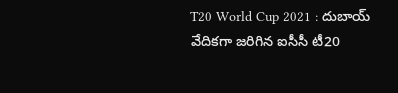T20 World Cup 2021 : దుబాయ్ వేదికగా జరిగిన ఐసీసీ టీ20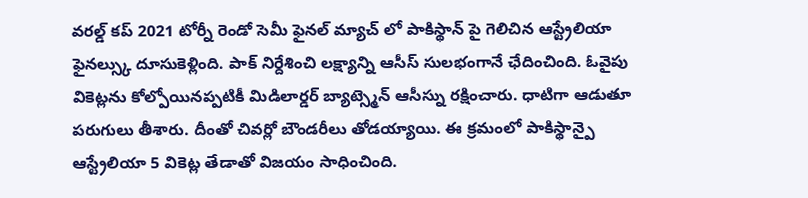వరల్డ్ కప్ 2021 టోర్నీ రెండో సెమీ ఫైనల్ మ్యాచ్ లో పాకిస్థాన్ పై గెలిచిన ఆస్ట్రేలియా ఫైనల్స్కు దూసుకెళ్లింది. పాక్ నిర్దేశించి లక్ష్యాన్ని ఆసీస్ సులభంగానే ఛేదించింది. ఓవైపు వికెట్లను కోల్పోయినప్పటికీ మిడిలార్డర్ బ్యాట్స్మెన్ ఆసీస్ను రక్షించారు. ధాటిగా ఆడుతూ పరుగులు తీశారు. దీంతో చివర్లో బౌండరీలు తోడయ్యాయి. ఈ క్రమంలో పాకిస్థాన్పై ఆస్ట్రేలియా 5 వికెట్ల తేడాతో విజయం సాధించింది.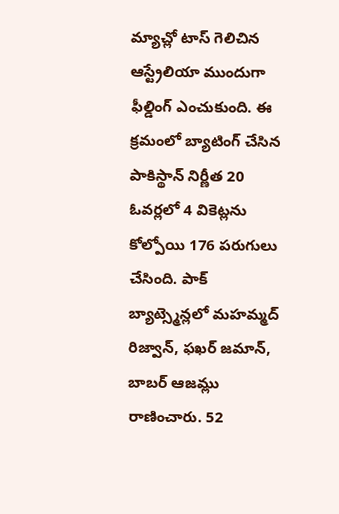మ్యాచ్లో టాస్ గెలిచిన ఆస్ట్రేలియా ముందుగా ఫీల్డింగ్ ఎంచుకుంది. ఈ క్రమంలో బ్యాటింగ్ చేసిన పాకిస్థాన్ నిర్ణీత 20 ఓవర్లలో 4 వికెట్లను కోల్పోయి 176 పరుగులు చేసింది. పాక్ బ్యాట్స్మెన్లలో మహమ్మద్ రిజ్వాన్, ఫఖర్ జమాన్, బాబర్ ఆజమ్లు రాణించారు. 52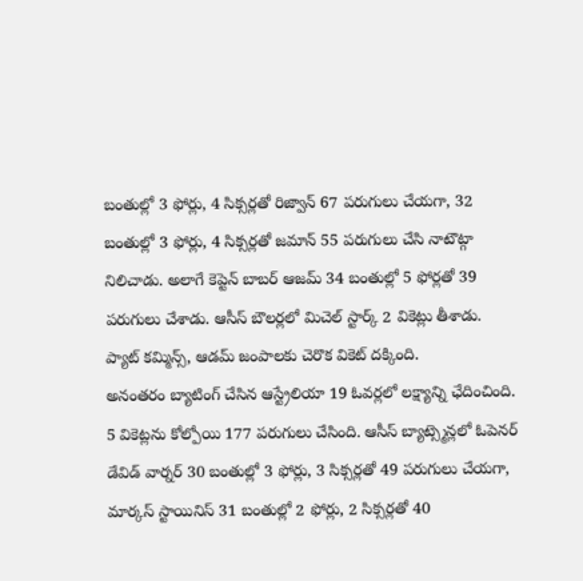బంతుల్లో 3 ఫోర్లు, 4 సిక్సర్లతో రిజ్వాన్ 67 పరుగులు చేయగా, 32 బంతుల్లో 3 ఫోర్లు, 4 సిక్సర్లతో జమాన్ 55 పరుగులు చేసి నాటౌట్గా నిలిచాడు. అలాగే కెప్టెన్ బాబర్ ఆజమ్ 34 బంతుల్లో 5 ఫోర్లతో 39 పరుగులు చేశాడు. ఆసీస్ బౌలర్లలో మిచెల్ స్టార్క్ 2 వికెట్లు తీశాడు. ప్యాట్ కమ్మిన్స్, ఆడమ్ జంపాలకు చెరొక వికెట్ దక్కింది.
అనంతరం బ్యాటింగ్ చేసిన ఆస్ట్రేలియా 19 ఓవర్లలో లక్ష్యాన్ని ఛేదించింది. 5 వికెట్లను కోల్పోయి 177 పరుగులు చేసింది. ఆసీస్ బ్యాట్స్మెన్లలో ఓపెనర్ డేవిడ్ వార్నర్ 30 బంతుల్లో 3 ఫోర్లు, 3 సిక్సర్లతో 49 పరుగులు చేయగా, మార్కస్ స్టాయినిస్ 31 బంతుల్లో 2 ఫోర్లు, 2 సిక్సర్లతో 40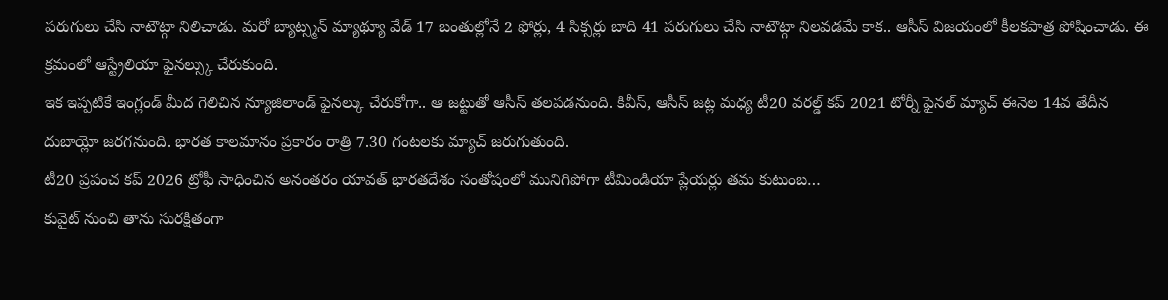పరుగులు చేసి నాటౌట్గా నిలిచాడు. మరో బ్యాట్స్మన్ మ్యాథ్యూ వేడ్ 17 బంతుల్లోనే 2 ఫోర్లు, 4 సిక్సర్లు బాది 41 పరుగులు చేసి నాటౌట్గా నిలవడమే కాక.. ఆసీస్ విజయంలో కీలకపాత్ర పోషించాడు. ఈ క్రమంలో ఆస్ట్రేలియా ఫైనల్స్కు చేరుకుంది.
ఇక ఇప్పటికే ఇంగ్లండ్ మీద గెలిచిన న్యూజిలాండ్ ఫైనల్కు చేరుకోగా.. ఆ జట్టుతో ఆసీస్ తలపడనుంది. కివీస్, ఆసీస్ జట్ల మధ్య టీ20 వరల్డ్ కప్ 2021 టోర్నీ ఫైనల్ మ్యాచ్ ఈనెల 14వ తేదీన దుబాయ్లో జరగనుంది. భారత కాలమానం ప్రకారం రాత్రి 7.30 గంటలకు మ్యాచ్ జరుగుతుంది.
టీ20 ప్రపంచ కప్ 2026 ట్రోఫీ సాధించిన అనంతరం యావత్ భారతదేశం సంతోషంలో మునిగిపోగా టీమిండియా ప్లేయర్లు తమ కుటుంబ…
కువైట్ నుంచి తాను సురక్షితంగా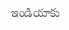ఇండియాకు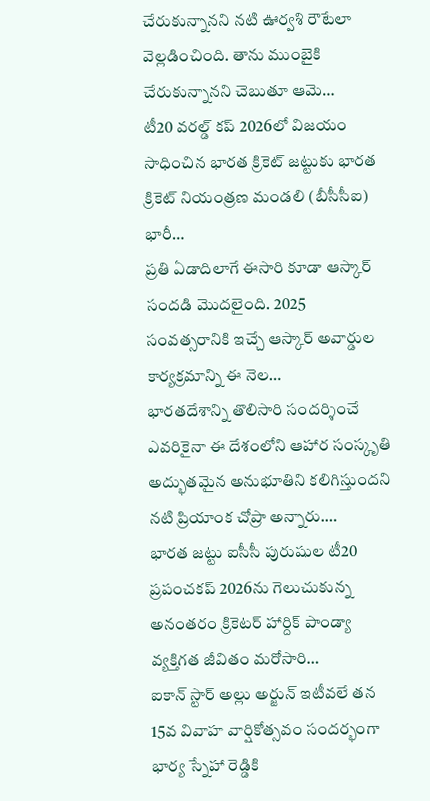చేరుకున్నానని నటి ఊర్వశి రౌటేలా వెల్లడించింది. తాను ముంబైకి చేరుకున్నానని చెబుతూ ఆమె…
టీ20 వరల్డ్ కప్ 2026లో విజయం సాధించిన భారత క్రికెట్ జట్టుకు భారత క్రికెట్ నియంత్రణ మండలి (బీసీసీఐ) భారీ…
ప్రతి ఏడాదిలాగే ఈసారి కూడా ఆస్కార్ సందడి మొదలైంది. 2025 సంవత్సరానికి ఇచ్చే ఆస్కార్ అవార్డుల కార్యక్రమాన్ని ఈ నెల…
భారతదేశాన్ని తొలిసారి సందర్శించే ఎవరికైనా ఈ దేశంలోని ఆహార సంస్కృతి అద్భుతమైన అనుభూతిని కలిగిస్తుందని నటి ప్రియాంక చోప్రా అన్నారు.…
భారత జట్టు ఐసీసీ పురుషుల టీ20 ప్రపంచకప్ 2026ను గెలుచుకున్న అనంతరం క్రికెటర్ హార్దిక్ పాండ్యా వ్యక్తిగత జీవితం మరోసారి…
ఐకాన్ స్టార్ అల్లు అర్జున్ ఇటీవలే తన 15వ వివాహ వార్షికోత్సవం సందర్భంగా భార్య స్నేహా రెడ్డికి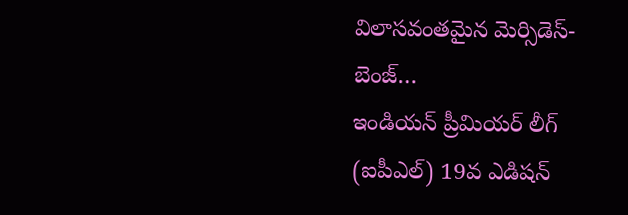విలాసవంతమైన మెర్సిడెస్-బెంజ్…
ఇండియన్ ప్రీమియర్ లీగ్ (ఐపీఎల్) 19వ ఎడిషన్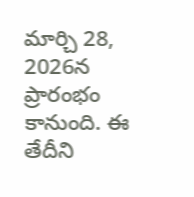మార్చి 28, 2026న ప్రారంభం కానుంది. ఈ తేదీని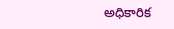అధికారిక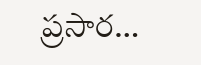ప్రసార…